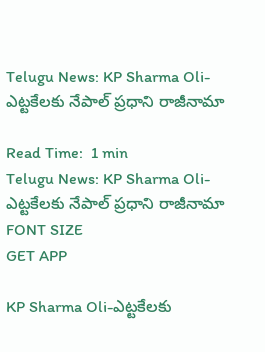Telugu News: KP Sharma Oli-ఎట్టకేలకు నేపాల్ ప్రధాని రాజీనామా

Read Time:  1 min
Telugu News: KP Sharma Oli-ఎట్టకేలకు నేపాల్ ప్రధాని రాజీనామా
FONT SIZE
GET APP

KP Sharma Oli-ఎట్టకేలకు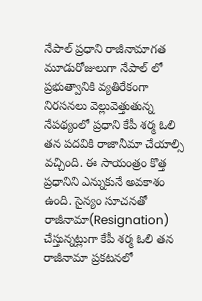నేపాల్ ప్రధాని రాజీనామాగత మూడురోజులుగా నేపాల్ లో ప్రభుత్వానికి వ్యతిరేకంగా నిరసనలు వెల్లువెత్తుతున్న నేపథ్యంలో ప్రధాని కేపీ శర్మ ఓలి తన పదవికి రాజానీమా చేయాల్సి వచ్చింది. ఈ సాయంత్రం కొత్త ప్రధానిని ఎన్నుకునే అవకాశం ఉంది. సైన్యం సూచనతో రాజీనామా(Resignation) చేస్తున్నట్లుగా కేపీ శర్మ ఓలి తన రాజీనామా ప్రకటనలో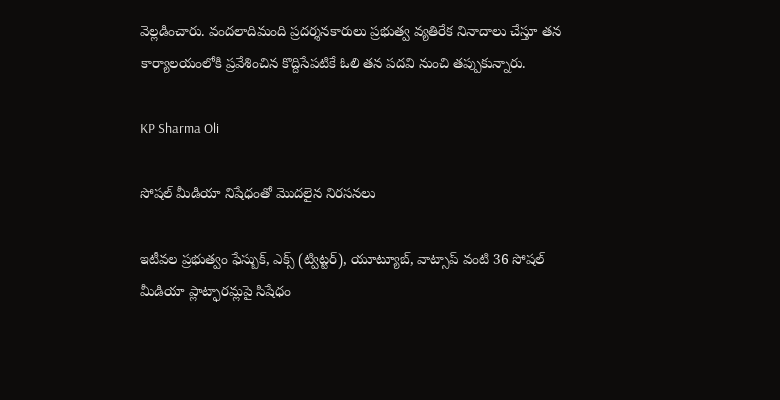వెల్లడించారు. వందలాదిమంది ప్రదర్శనకారులు ప్రభుత్వ వ్యతిరేక నినాదాలు చేస్తూ తన కార్యాలయంలోకి ప్రవేశించిన కొద్దిసేపటికే ఓలి తన పదవి నుంచి తప్పుకున్నారు.

KP Sharma Oli

సోషల్ మీడియా నిషేధంతో మొదలైన నిరసనలు

ఇటీవల ప్రభుత్వం ఫేస్బుక్, ఎక్స్ (ట్విట్టర్), యూట్యూబ్, వాట్సాప్ వంటి 36 సోషల్ మీడియా ప్లాట్ఫారమ్లపై సిషేధం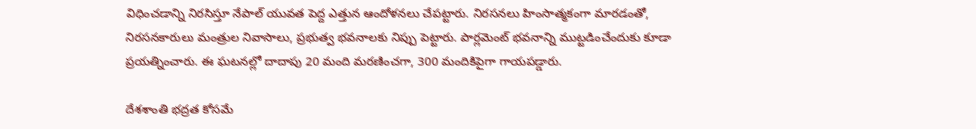విధించడాన్ని నిరసిస్తూ నేపాల్ యువత పెద్ద ఎత్తున ఆందోళనలు చేపట్టారు. నిరసనలు హింసాత్మకంగా మారడంతో, నిరసనకారులు మంత్రుల నివాసాలు, ప్రభుత్వ భవనాలకు నిప్పు పెట్టారు. పార్లమెంట్ భవనాన్ని ముట్టడించేందుకు కూడా ప్రయత్నించారు. ఈ ఘటనల్లో దాదాపు 20 మంది మరణించగా, 300 మందికిపైగా గాయపడ్డారు.

దేశశాంతి భద్రత కోసమే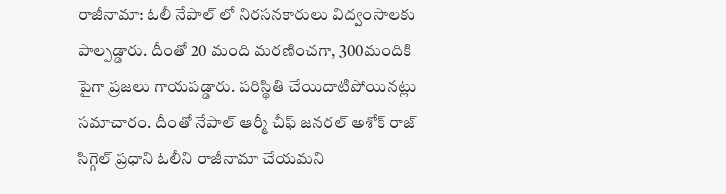రాజీనామా: ఓలీ నేపాల్ లో నిరసనకారులు విద్వంసాలకు పాల్పడ్డారు. దీంతో 20 మంది మరణించగా, 300మందికి పైగా ప్రజలు గాయపడ్డారు. పరిస్థితి చేయిదాటిపోయినట్లు సమాచారం. దీంతో నేపాల్ ఆర్మీ చీఫ్ జనరల్ అశోక్ రాజ్ సిగ్గెల్ ప్రధాని ఓలీని రాజీనామా చేయమని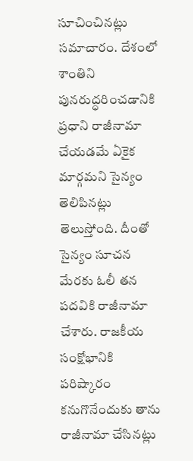సూచించినట్లు సమాచారం. దేశంలో శాంతిని పునరుద్ధరించడానికి ప్రధాని రాజీనామా చేయడమే ఏకైక మార్గమని సైన్యం తెలిపినట్లు తెలుస్తోంది. దీంతో సైన్యం సూచన మేరకు ఓలీ తన పదవికి రాజీనామా చేశారు. రాజకీయ సంక్షోభానికి పరిష్కారం కనుగొనేందుకు తాను రాజీనామా చేసినట్లు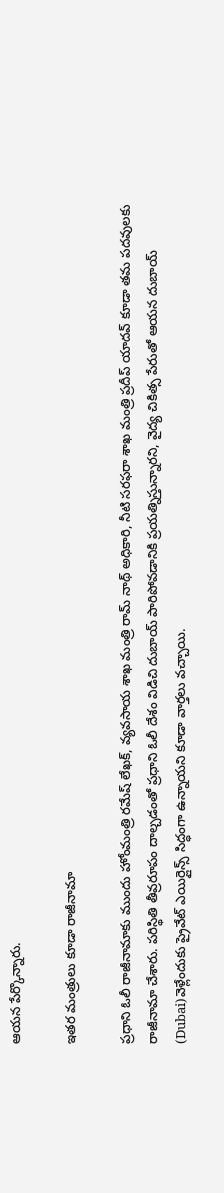ఆయన పేర్కొన్నారు.

ఇతర మంత్రులు కూడా రాజీనామా

ప్రధాని ఓలీ రాజీనామాకు ముందు హోంమంత్రి రమేష్ లేఖక్, వ్యవసాయ శాఖ మంత్రి రామ్ నాథ్ అధికారి, నీటి సరఫరా శాఖ మంత్రి ప్రదీప్ యాదవ్ కూడా తమ పదవులకు రాజీనామా చేశారు. పరిస్థితి తీవ్రరూపం దాల్చడంతో ప్రధాని ఓలీ దేశం విడిచి దుబాయ్ పారిపోవడానికి ప్రయత్నిస్తున్నారని, వైద్య చికిత్స పేరుతో ఆయన దుబాయ్ (Dubai)వెళ్లేందుకు ప్రైవేట్ ఎయిర్లైన్స్ సిద్ధంగా ఉన్నాయని కూడా వార్తలు వచ్చాయి.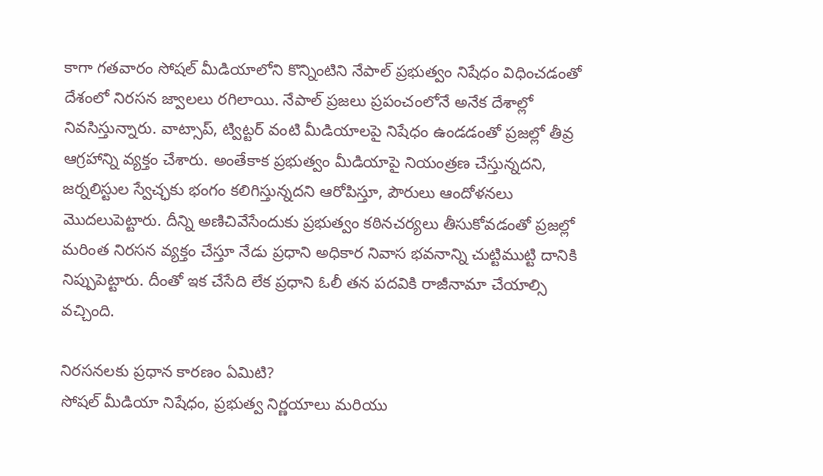కాగా గతవారం సోషల్ మీడియాలోని కొన్నింటిని నేపాల్ ప్రభుత్వం నిషేధం విధించడంతో దేశంలో నిరసన జ్వాలలు రగిలాయి. నేపాల్ ప్రజలు ప్రపంచంలోనే అనేక దేశాల్లో నివసిస్తున్నారు. వాట్సాప్, ట్విట్టర్ వంటి మీడియాలపై నిషేధం ఉండడంతో ప్రజల్లో తీవ్ర ఆగ్రహాన్ని వ్యక్తం చేశారు. అంతేకాక ప్రభుత్వం మీడియాపై నియంత్రణ చేస్తున్నదని, జర్నలిస్టుల స్వేచ్ఛకు భంగం కలిగిస్తున్నదని ఆరోపిస్తూ, పౌరులు ఆందోళనలు మొదలుపెట్టారు. దీన్ని అణిచివేసేందుకు ప్రభుత్వం కఠినచర్యలు తీసుకోవడంతో ప్రజల్లో మరింత నిరసన వ్యక్తం చేస్తూ నేడు ప్రధాని అధికార నివాస భవనాన్ని చుట్టిముట్టి దానికి నిప్పుపెట్టారు. దీంతో ఇక చేసేది లేక ప్రధాని ఓలీ తన పదవికి రాజీనామా చేయాల్సి వచ్చింది.

నిరసనలకు ప్రధాన కారణం ఏమిటి?
సోషల్ మీడియా నిషేధం, ప్రభుత్వ నిర్ణయాలు మరియు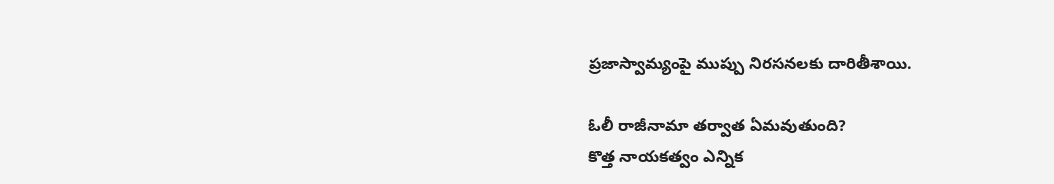ప్రజాస్వామ్యంపై ముప్పు నిరసనలకు దారితీశాయి.

ఓలీ రాజీనామా తర్వాత ఏమవుతుంది?
కొత్త నాయకత్వం ఎన్నిక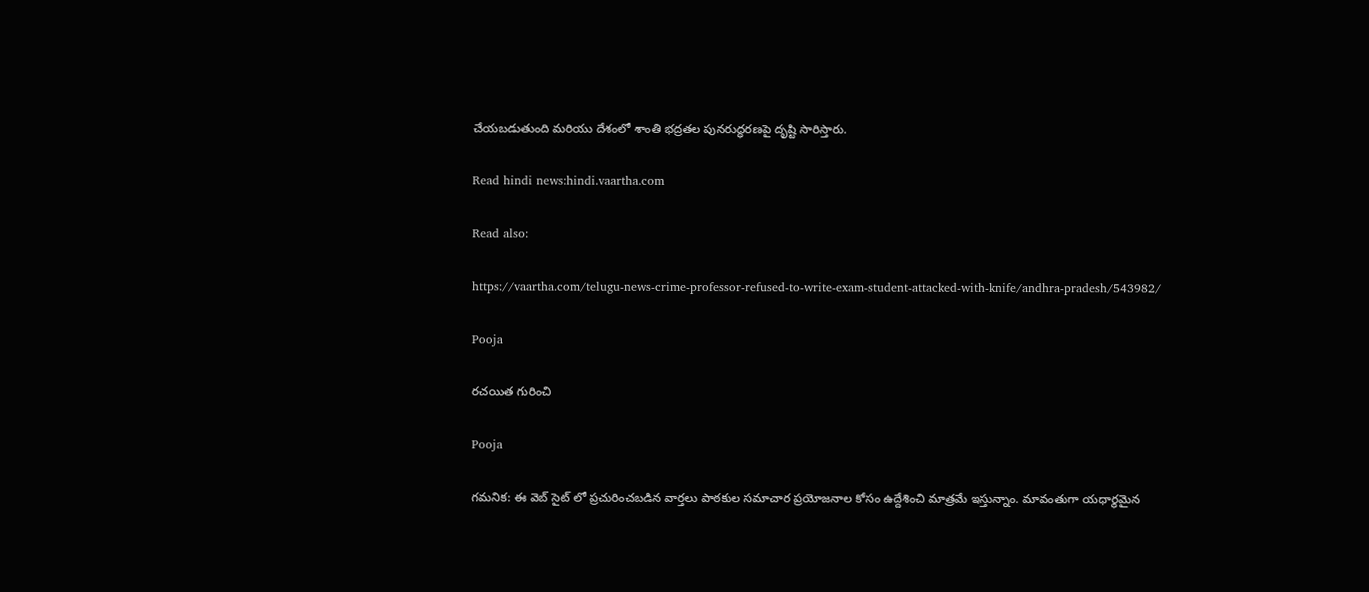చేయబడుతుంది మరియు దేశంలో శాంతి భద్రతల పునరుద్ధరణపై దృష్టి సారిస్తారు.

Read hindi news:hindi.vaartha.com

Read also:

https://vaartha.com/telugu-news-crime-professor-refused-to-write-exam-student-attacked-with-knife/andhra-pradesh/543982/

Pooja

రచయిత గురించి

Pooja

గమనిక: ఈ వెబ్ సైట్ లో ప్రచురించబడిన వార్తలు పాఠకుల సమాచార ప్రయోజనాల కోసం ఉద్దేశించి మాత్రమే ఇస్తున్నాం. మావంతుగా యధార్థమైన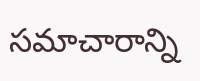సమాచారాన్ని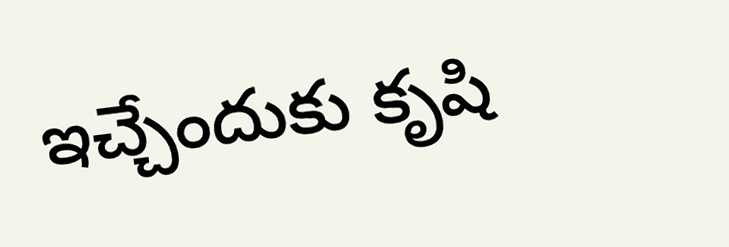ఇచ్చేందుకు కృషి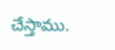చేస్తాము.